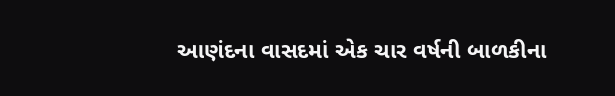આણંદના વાસદમાં એક ચાર વર્ષની બાળકીના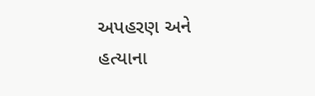અપહરણ અને હત્યાના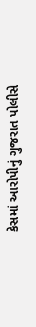કેસમાં આરોપીનું ગુજરાત પોલીસે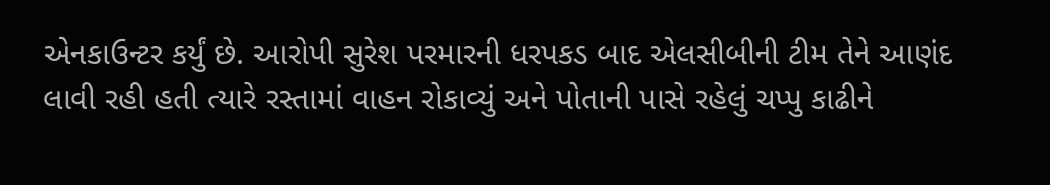એનકાઉન્ટર કર્યું છે. આરોપી સુરેશ પરમારની ધરપકડ બાદ એલસીબીની ટીમ તેને આણંદ લાવી રહી હતી ત્યારે રસ્તામાં વાહન રોકાવ્યું અને પોતાની પાસે રહેલું ચપ્પુ કાઢીને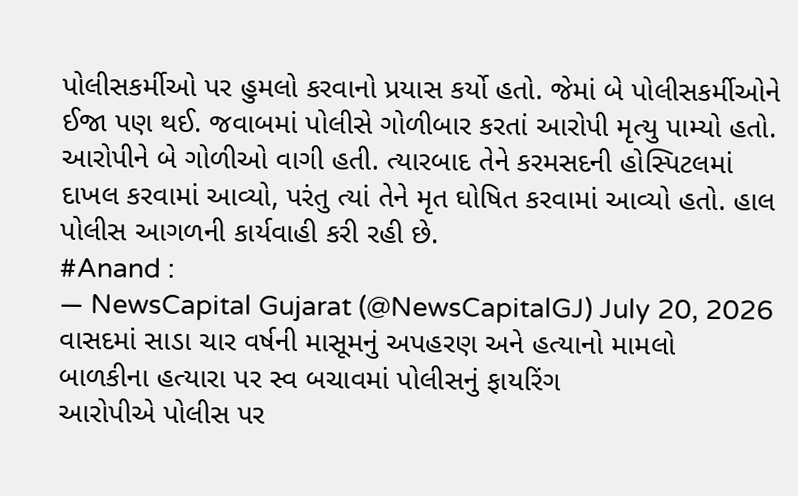પોલીસકર્મીઓ પર હુમલો કરવાનો પ્રયાસ કર્યો હતો. જેમાં બે પોલીસકર્મીઓને ઈજા પણ થઈ. જવાબમાં પોલીસે ગોળીબાર કરતાં આરોપી મૃત્યુ પામ્યો હતો.
આરોપીને બે ગોળીઓ વાગી હતી. ત્યારબાદ તેને કરમસદની હોસ્પિટલમાં દાખલ કરવામાં આવ્યો, પરંતુ ત્યાં તેને મૃત ઘોષિત કરવામાં આવ્યો હતો. હાલ પોલીસ આગળની કાર્યવાહી કરી રહી છે.
#Anand :
— NewsCapital Gujarat (@NewsCapitalGJ) July 20, 2026
વાસદમાં સાડા ચાર વર્ષની માસૂમનું અપહરણ અને હત્યાનો મામલો
બાળકીના હત્યારા પર સ્વ બચાવમાં પોલીસનું ફાયરિંગ
આરોપીએ પોલીસ પર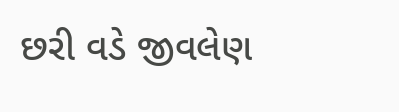છરી વડે જીવલેણ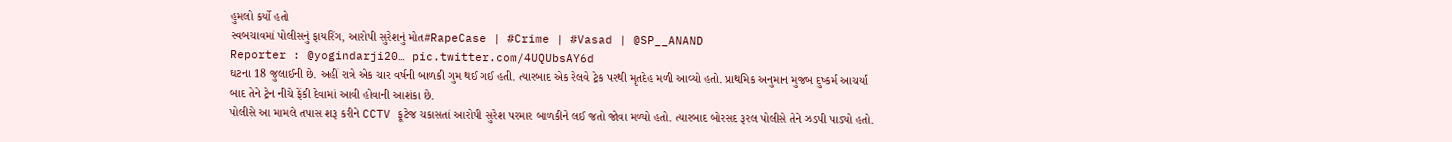હુમલો કર્યો હતો
સ્વબચાવમાં પોલીસનું ફાયરિંગ, આરોપી સુરેશનું મોત#RapeCase | #Crime | #Vasad | @SP__ANAND
Reporter : @yogindarji20… pic.twitter.com/4UQUbsAY6d
ઘટના 18 જુલાઈની છે. અહીં રાત્રે એક ચાર વર્ષની બાળકી ગુમ થઈ ગઈ હતી. ત્યારબાદ એક રેલવે ટ્રેક પરથી મૃતદેહ મળી આવ્યો હતો. પ્રાથમિક અનુમાન મુજબ દુષ્કર્મ આચર્યા બાદ તેને ટ્રેન નીચે ફેંકી દેવામાં આવી હોવાની આશંકા છે.
પોલીસે આ મામલે તપાસ શરૂ કરીને CCTV ફૂટેજ ચકાસતાં આરોપી સુરેશ પરમાર બાળકીને લઈ જતો જોવા મળ્યો હતો. ત્યારબાદ બોરસદ રૂરલ પોલીસે તેને ઝડપી પાડ્યો હતો.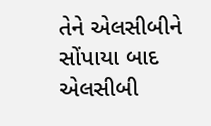તેને એલસીબીને સોંપાયા બાદ એલસીબી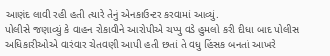આણંદ લાવી રહી હતી ત્યારે તેનું એનકાઉન્ટર કરવામાં આવ્યું.
પોલીસે જણાવ્યું કે વાહન રોકાવીને આરોપીએ ચપ્પુ વડે હુમલો કરી દીધા બાદ પોલીસ અધિકારીઓએ વારંવાર ચેતવણી આપી હતી છતાં તે વધુ હિંસક બનતાં આખરે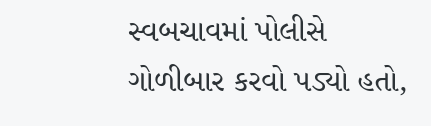સ્વબચાવમાં પોલીસે ગોળીબાર કરવો પડ્યો હતો,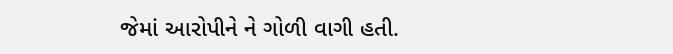જેમાં આરોપીને ને ગોળી વાગી હતી.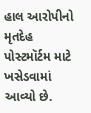હાલ આરોપીનો મૃતદેહ પોસ્ટમૉર્ટમ માટે ખસેડવામાં આવ્યો છે.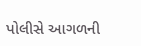પોલીસે આગળની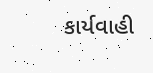કાર્યવાહી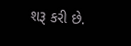શરૂ કરી છે.